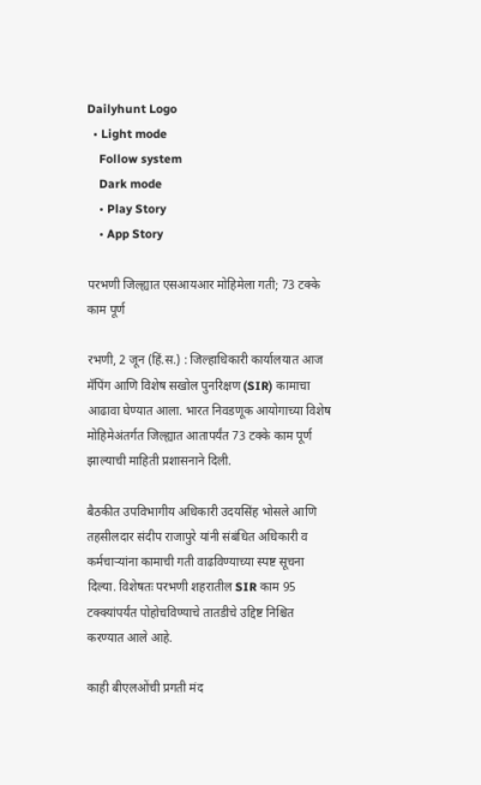Dailyhunt Logo
  • Light mode
    Follow system
    Dark mode
    • Play Story
    • App Story

परभणी जिल्ह्यात एसआयआर मोहिमेला गती; 73 टक्के काम पूर्ण

रभणी, 2 जून (हिं.स.) : जिल्हाधिकारी कार्यालयात आज मॅपिंग आणि विशेष सखोल पुनरिक्षण (SIR) कामाचा आढावा घेण्यात आला. भारत निवडणूक आयोगाच्या विशेष मोहिमेअंतर्गत जिल्ह्यात आतापर्यंत 73 टक्के काम पूर्ण झाल्याची माहिती प्रशासनाने दिली.

बैठकीत उपविभागीय अधिकारी उदयसिंह भोसले आणि तहसीलदार संदीप राजापुरे यांनी संबंधित अधिकारी व कर्मचाऱ्यांना कामाची गती वाढविण्याच्या स्पष्ट सूचना दिल्या. विशेषतः परभणी शहरातील SIR काम 95 टक्क्यांपर्यंत पोहोचविण्याचे तातडीचे उद्दिष्ट निश्चित करण्यात आले आहे.

काही बीएलओंची प्रगती मंद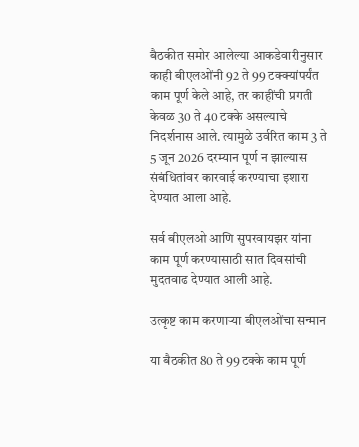बैठकीत समोर आलेल्या आकडेवारीनुसार काही बीएलओंनी 92 ते 99 टक्क्यांपर्यंत काम पूर्ण केले आहे, तर काहींची प्रगती केवळ 30 ते 40 टक्के असल्याचे निदर्शनास आले. त्यामुळे उर्वरित काम 3 ते 5 जून 2026 दरम्यान पूर्ण न झाल्यास संबंधितांवर कारवाई करण्याचा इशारा देण्यात आला आहे.

सर्व बीएलओ आणि सुपरवायझर यांना काम पूर्ण करण्यासाठी सात दिवसांची मुदतवाढ देण्यात आली आहे.

उत्कृष्ट काम करणाऱ्या बीएलओंचा सन्मान

या बैठकीत 80 ते 99 टक्के काम पूर्ण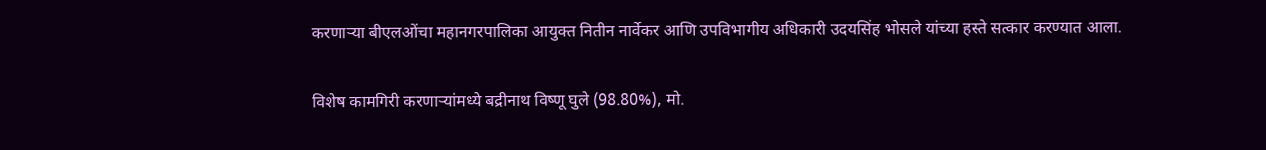करणाऱ्या बीएलओंचा महानगरपालिका आयुक्त नितीन नार्वेकर आणि उपविभागीय अधिकारी उदयसिंह भोसले यांच्या हस्ते सत्कार करण्यात आला.

विशेष कामगिरी करणाऱ्यांमध्ये बद्रीनाथ विष्णू घुले (98.80%), मो.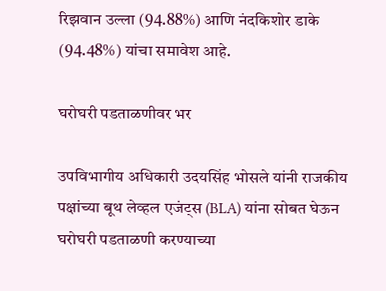रिझवान उल्ला (94.88%) आणि नंदकिशोर डाके (94.48%) यांचा समावेश आहे.

घरोघरी पडताळणीवर भर

उपविभागीय अधिकारी उदयसिंह भोसले यांनी राजकीय पक्षांच्या बूथ लेव्हल एजंट्स (BLA) यांना सोबत घेऊन घरोघरी पडताळणी करण्याच्या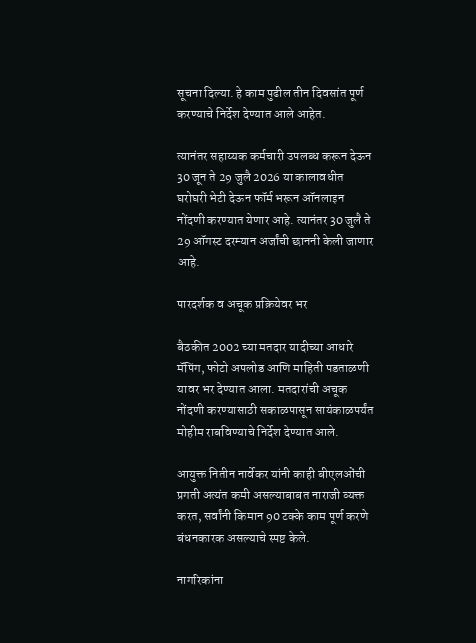सूचना दिल्या. हे काम पुढील तीन दिवसांत पूर्ण करण्याचे निर्देश देण्यात आले आहेत.

त्यानंतर सहाय्यक कर्मचारी उपलब्ध करून देऊन 30 जून ते 29 जुलै 2026 या कालावधीत घरोघरी भेटी देऊन फॉर्म भरून ऑनलाइन नोंदणी करण्यात येणार आहे. त्यानंतर 30 जुलै ते 29 ऑगस्ट दरम्यान अर्जांची छाननी केली जाणार आहे.

पारदर्शक व अचूक प्रक्रियेवर भर

बैठकीत 2002 च्या मतदार यादीच्या आधारे मॅपिंग, फोटो अपलोड आणि माहिती पडताळणी यावर भर देण्यात आला. मतदारांची अचूक नोंदणी करण्यासाठी सकाळपासून सायंकाळपर्यंत मोहीम राबविण्याचे निर्देश देण्यात आले.

आयुक्त नितीन नार्वेकर यांनी काही बीएलओंची प्रगती अत्यंत कमी असल्याबाबत नाराजी व्यक्त करत, सर्वांनी किमान 90 टक्के काम पूर्ण करणे बंधनकारक असल्याचे स्पष्ट केले.

नागरिकांना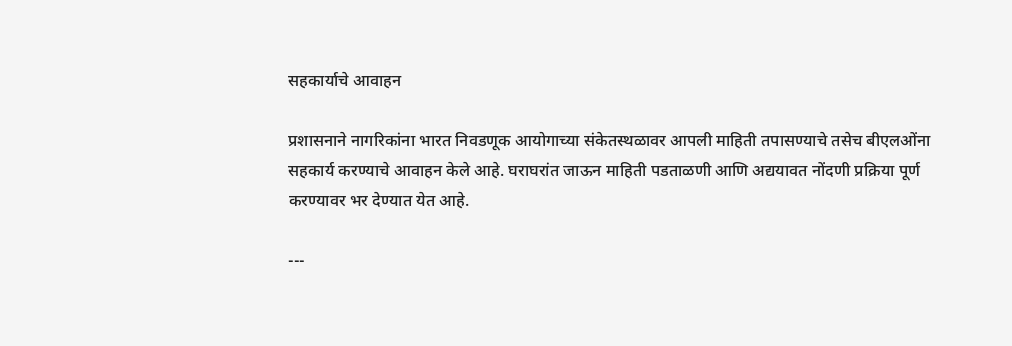सहकार्याचे आवाहन

प्रशासनाने नागरिकांना भारत निवडणूक आयोगाच्या संकेतस्थळावर आपली माहिती तपासण्याचे तसेच बीएलओंना सहकार्य करण्याचे आवाहन केले आहे. घराघरांत जाऊन माहिती पडताळणी आणि अद्ययावत नोंदणी प्रक्रिया पूर्ण करण्यावर भर देण्यात येत आहे.

---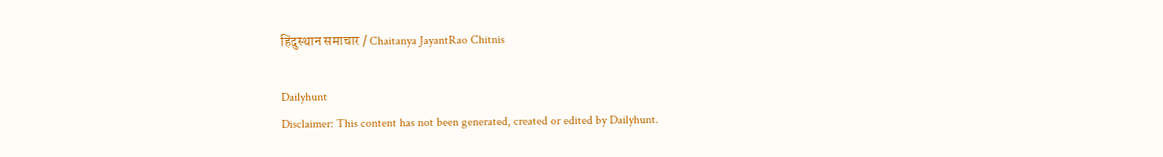हिंदुस्थान समाचार / Chaitanya JayantRao Chitnis

Dailyhunt
Disclaimer: This content has not been generated, created or edited by Dailyhunt.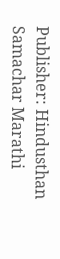Publisher: Hindusthan Samachar Marathi